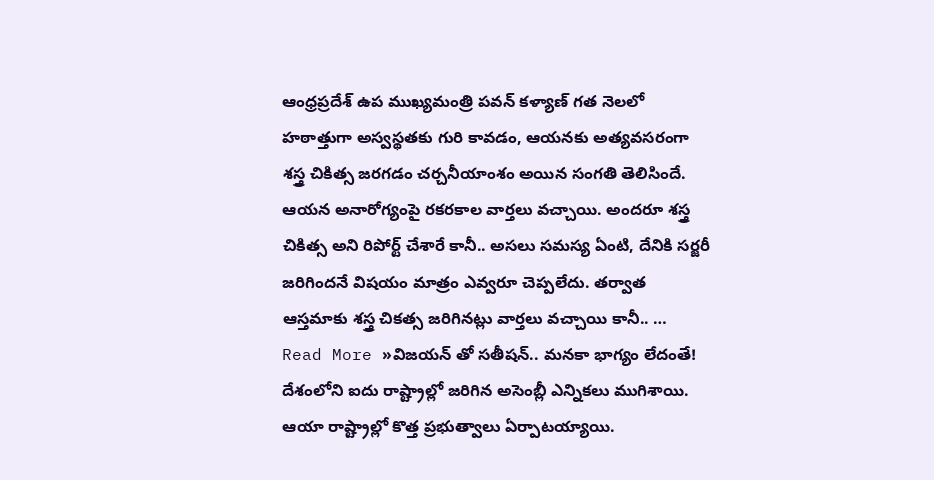ఆంధ్రప్రదేశ్ ఉప ముఖ్యమంత్రి పవన్ కళ్యాణ్ గత నెలలో హఠాత్తుగా అస్వస్థతకు గురి కావడం, ఆయనకు అత్యవసరంగా శస్త్ర చికిత్స జరగడం చర్చనీయాంశం అయిన సంగతి తెలిసిందే. ఆయన అనారోగ్యంపై రకరకాల వార్తలు వచ్చాయి. అందరూ శస్త్ర చికిత్స అని రిపోర్ట్ చేశారే కానీ.. అసలు సమస్య ఏంటి, దేనికి సర్జరీ జరిగిందనే విషయం మాత్రం ఎవ్వరూ చెప్పలేదు. తర్వాత ఆస్తమాకు శస్త్ర చికత్స జరిగినట్లు వార్తలు వచ్చాయి కానీ.. …
Read More »విజయన్ తో సతీషన్.. మనకా భాగ్యం లేదంతే!
దేశంలోని ఐదు రాష్ట్రాల్లో జరిగిన అసెంబ్లీ ఎన్నికలు ముగిశాయి. ఆయా రాష్ట్రాల్లో కొత్త ప్రభుత్వాలు ఏర్పాటయ్యాయి.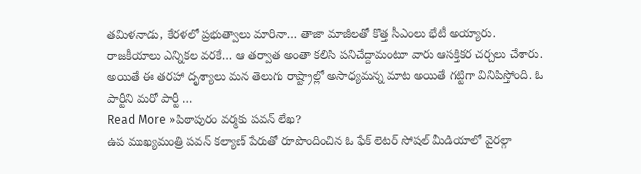తమిళనాడు, కేరళలో ప్రభుత్వాలు మారినా… తాజా మాజీలతో కొత్త సీఎంలు భేటీ అయ్యారు. రాజకీయాలు ఎన్నికల వరకే… ఆ తర్వాత అంతా కలిసి పనిచేద్దామంటూ వారు ఆసక్తికర చర్చలు చేశారు. అయితే ఈ తరహా దృశ్యాలు మన తెలుగు రాష్ట్రాల్లో అసాధ్యమన్న మాట అయితే గట్టిగా వినిపిస్తోంది. ఓ పార్టీని మరో పార్టీ …
Read More »పిఠాపురం వర్మకు పవన్ లేఖ?
ఉప ముఖ్యమంత్రి పవన్ కల్యాణ్ పేరుతో రూపొందించిన ఓ ఫేక్ లెటర్ సోషల్ మీడియాలో వైరల్గా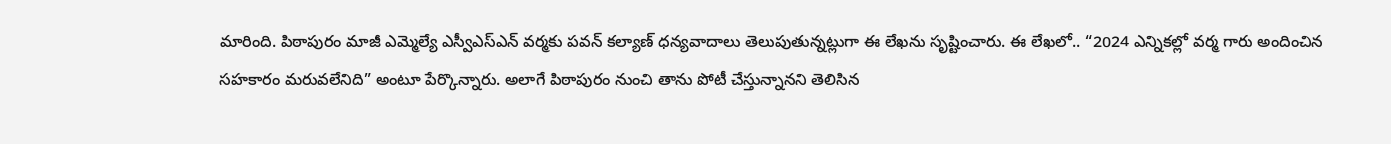మారింది. పిఠాపురం మాజీ ఎమ్మెల్యే ఎస్వీఎస్ఎన్ వర్మకు పవన్ కల్యాణ్ ధన్యవాదాలు తెలుపుతున్నట్లుగా ఈ లేఖను సృష్టించారు. ఈ లేఖలో.. “2024 ఎన్నికల్లో వర్మ గారు అందించిన సహకారం మరువలేనిది” అంటూ పేర్కొన్నారు. అలాగే పిఠాపురం నుంచి తాను పోటీ చేస్తున్నానని తెలిసిన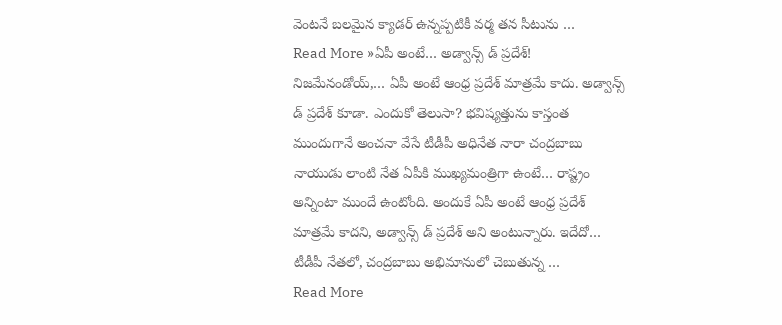వెంటనే బలమైన క్యాడర్ ఉన్నప్పటికీ వర్మ తన సీటును …
Read More »ఏపీ అంటే… అడ్వాన్స్ డ్ ప్రదేశ్!
నిజమేనండోయ్,… ఏపీ అంటే ఆంధ్ర ప్రదేశ్ మాత్రమే కాదు. అడ్వాన్స్ డ్ ప్రదేశ్ కూడా. ఎందుకో తెలుసా? భవిష్యత్తును కాస్తంత ముందుగానే అంచనా వేసే టీడీపీ అధినేత నారా చంద్రబాబు నాయుడు లాంటి నేత ఏపీకి ముఖ్యమంత్రిగా ఉంటే… రాష్ట్రం అన్నింటా ముందే ఉంటోంది. అందుకే ఏపీ అంటే ఆంధ్ర ప్రదేశ్ మాత్రమే కాదని, అడ్వాన్స్ డ్ ప్రదేశ్ అని అంటున్నారు. ఇదేదో… టీడీపీ నేతలో, చంద్రబాబు అభిమానులో చెబుతున్న …
Read More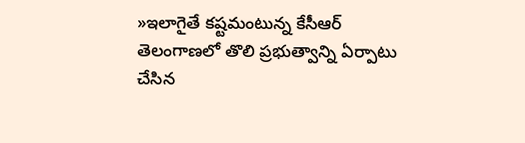»ఇలాగైతే కష్టమంటున్న కేసీఆర్
తెలంగాణలో తొలి ప్రభుత్వాన్ని ఏర్పాటు చేసిన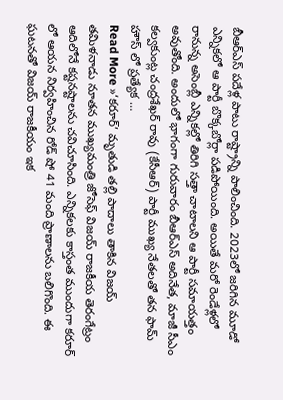బీఆర్ఎస్ పదేళ్ల పాటు రాష్ట్రాన్ని పాలించింది. 2023లో జరిగిన మూడో ఎన్నికలో ఆ పార్టీ బొక్కబోర్లా పడిపోయింది. అయితే మరో రెండేళ్లలో రానున్న అసెంబ్లీ ఎన్నికల్లో తిరిగి సత్తా చాటాలని ఆ పార్టీ సమాయత్తం అవుతోంది. అందులో భాగంగా గురువారం బీఆర్ఎస్ అదినేత, మాజీ సీఎం కల్వకుంట్ల చంద్రశేఖర్ రావు (కేసీఆర్) పార్టీ ముఖ్య నేతలతో తన ఫామ్ హౌస్ లో ప్రత్యేక …
Read More »‘కరూర్’ మృతుడి తల్లి పాదాలు తాకిన విజయ్
తమిళనాడు నూతన ముఖ్యమంత్రి జోసెఫ్ విజయ్ రాజకీయ తెరంగేట్రం ఆదిలోనే కష్టనష్టాలను చవిచూసింది. ఎన్నికలకు కాస్తంత ముందుగా కరూర్ లో ఆయన నిర్వహించిన రోడ్ షో 41 మంది ప్రాణాలను బలిగొంది. ఈ ఘటనతో విజయ్ రాజకీయం ఇక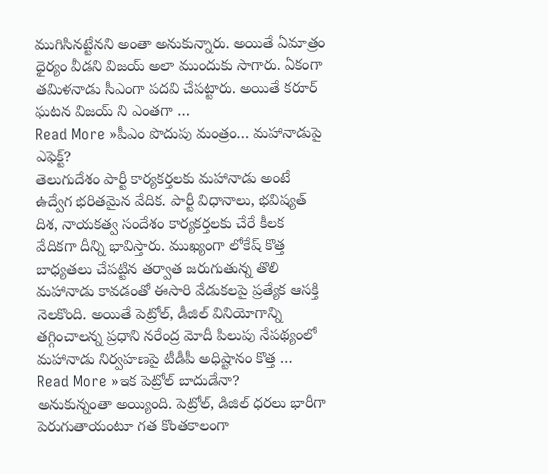ముగిసినట్టేనని అంతా అనుకున్నారు. అయితే ఏమాత్రం ధైర్యం వీడని విజయ్ అలా ముందుకు సాగారు. ఏకంగా తమిళనాడు సీఎంగా పదవి చేపట్టారు. అయితే కరూర్ ఘటన విజయ్ ని ఎంతగా …
Read More »పీఎం పొదుపు మంత్రం… మహానాడుపై ఎఫెక్ట్?
తెలుగుదేశం పార్టీ కార్యకర్తలకు మహానాడు అంటే ఉద్వేగ భరితమైన వేదిక. పార్టీ విధానాలు, భవిష్యత్ దిశ, నాయకత్వ సందేశం కార్యకర్తలకు చేరే కీలక వేదికగా దీన్ని భావిస్తారు. ముఖ్యంగా లోకేష్ కొత్త బాధ్యతలు చేపట్టిన తర్వాత జరుగుతున్న తొలి మహానాడు కావడంతో ఈసారి వేడుకలపై ప్రత్యేక ఆసక్తి నెలకొంది. అయితే పెట్రోల్, డీజిల్ వినియోగాన్ని తగ్గించాలన్న ప్రధాని నరేంద్ర మోదీ పిలుపు నేపథ్యంలో మహానాడు నిర్వహణపై టీడీపీ అధిష్టానం కొత్త …
Read More »ఇక పెట్రోల్ బాదుడేనా?
అనుకున్నంతా అయ్యింది. పెట్రోల్, డిజిల్ ధరలు భారీగా పెరుగుతాయంటూ గత కొంతకాలంగా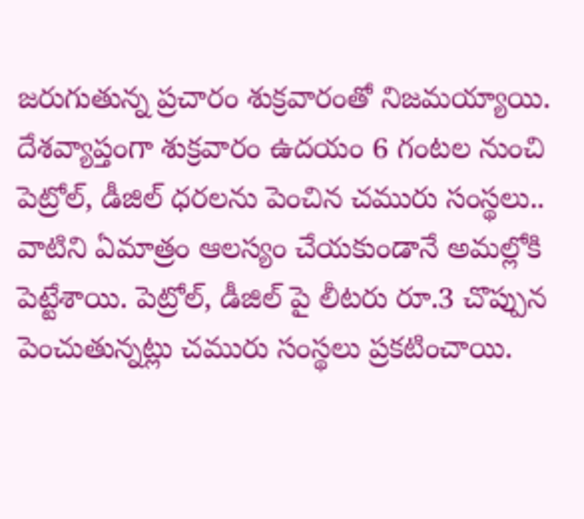జరుగుతున్న ప్రచారం శుక్రవారంతో నిజమయ్యాయి. దేశవ్యాప్తంగా శుక్రవారం ఉదయం 6 గంటల నుంచి పెట్రోల్, డీజిల్ ధరలను పెంచిన చమురు సంస్థలు.. వాటిని ఏమాత్రం ఆలస్యం చేయకుండానే అమల్లోకి పెట్టేశాయి. పెట్రోల్, డీజిల్ పై లీటరు రూ.3 చొప్పున పెంచుతున్నట్లు చమురు సంస్థలు ప్రకటించాయి.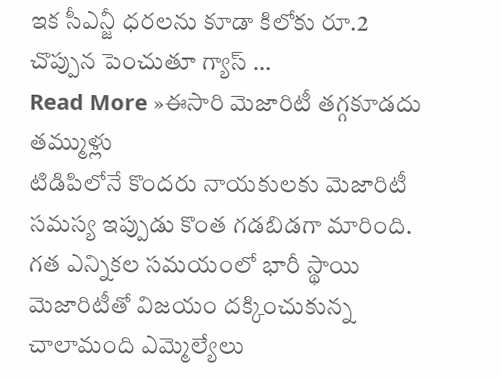ఇక సీఎన్జీ ధరలను కూడా కిలోకు రూ.2 చొప్పున పెంచుతూ గ్యాస్ …
Read More »ఈసారి మెజారిటీ తగ్గకూడదు తమ్ముళ్లు
టిడిపిలోనే కొందరు నాయకులకు మెజారిటీ సమస్య ఇప్పుడు కొంత గడబిడగా మారింది. గత ఎన్నికల సమయంలో భారీ స్థాయి మెజారిటీతో విజయం దక్కించుకున్న చాలామంది ఎమ్మెల్యేలు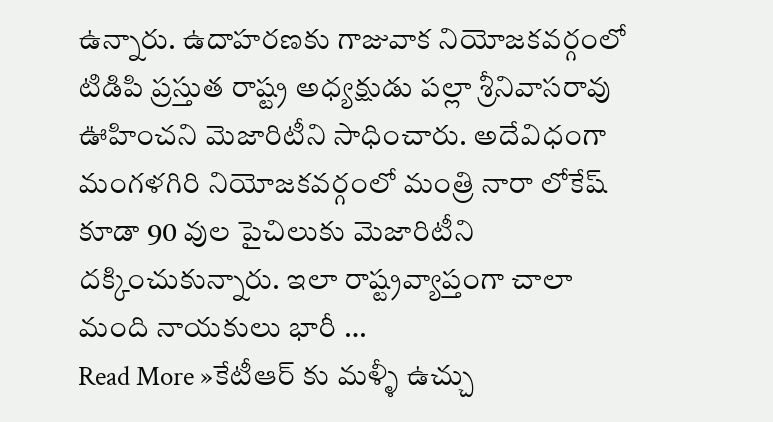ఉన్నారు. ఉదాహరణకు గాజువాక నియోజకవర్గంలో టిడిపి ప్రస్తుత రాష్ట్ర అధ్యక్షుడు పల్లా శ్రీనివాసరావు ఊహించని మెజారిటీని సాధించారు. అదేవిధంగా మంగళగిరి నియోజకవర్గంలో మంత్రి నారా లోకేష్ కూడా 90 వుల పైచిలుకు మెజారిటీని దక్కించుకున్నారు. ఇలా రాష్ట్రవ్యాప్తంగా చాలా మంది నాయకులు భారీ …
Read More »కేటీఆర్ కు మళ్ళీ ఉచ్చు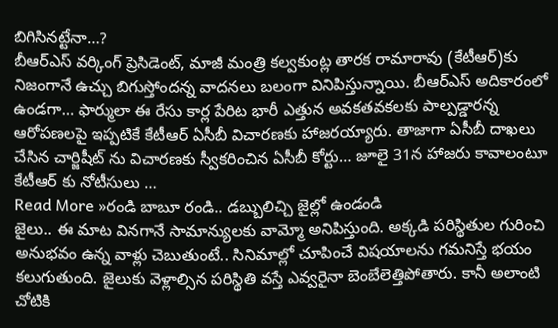బిగిసినట్టేనా…?
బీఆర్ఎస్ వర్కింగ్ ప్రెసిడెంట్, మాజీ మంత్రి కల్వకుంట్ల తారక రామారావు (కేటీఆర్)కు నిజంగానే ఉచ్చు బిగుస్తోందన్న వాదనలు బలంగా వినిపిస్తున్నాయి. బీఆర్ఎస్ అదికారంలో ఉండగా… ఫార్ములా ఈ రేసు కార్ల పేరిట భారీ ఎత్తున అవకతవకలకు పాల్పడ్డారన్న ఆరోపణలపై ఇప్పటికే కేటీఆర్ ఏసీబీ విచారణకు హాజరయ్యారు. తాజాగా ఏసీబీ దాఖలు చేసిన చార్జిషీట్ ను విచారణకు స్వీకరించిన ఏసీబీ కోర్టు… జూలై 31న హాజరు కావాలంటూ కేటీఆర్ కు నోటీసులు …
Read More »రండి బాబూ రండి.. డబ్బులిచ్చి జైల్లో ఉండండి
జైలు.. ఈ మాట వినగానే సామాన్యులకు వామ్మో అనిపిస్తుంది. అక్కడి పరిస్థితుల గురించి అనుభవం ఉన్న వాళ్లు చెబుతుంటే.. సినిమాల్లో చూపించే విషయాలను గమనిస్తే భయం కలుగుతుంది. జైలుకు వెళ్లాల్సిన పరిస్థితి వస్తే ఎవ్వరైనా బెంబేలెత్తిపోతారు. కానీ అలాంటి చోటికి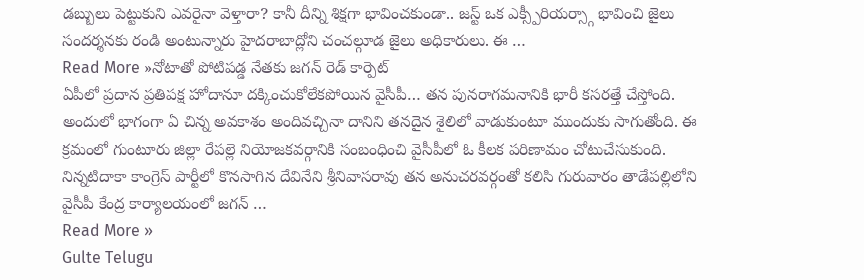డబ్బులు పెట్టుకుని ఎవరైనా వెళ్తారా? కానీ దీన్ని శిక్షగా భావించకుండా.. జస్ట్ ఒక ఎక్స్పీరియర్స్గా భావించి జైలు సందర్శనకు రండి అంటున్నారు హైదరాబాద్లోని చంచల్గూడ జైలు అధికారులు. ఈ …
Read More »నోటాతో పోటిపడ్డ నేతకు జగన్ రెడ్ కార్పెట్
ఏపీలో ప్రదాన ప్రతిపక్ష హోదానూ దక్కించుకోలేకపోయిన వైసీపీ… తన పునరాగమనానికి భారీ కసరత్తే చేస్తోంది. అందులో భాగంగా ఏ చిన్న అవకాశం అందివచ్చినా దానిని తనదైన శైలిలో వాడుకుంటూ ముందుకు సాగుతోంది. ఈ క్రమంలో గుంటూరు జిల్లా రేపల్లె నియోజకవర్గానికి సంబంధించి వైసీపీలో ఓ కీలక పరిణామం చోటుచేసుకుంది. నిన్నటిదాకా కాంగ్రెస్ పార్టీలో కొనసాగిన దేవినేని శ్రీనివాసరావు తన అనుచరవర్గంతో కలిసి గురువారం తాడేపల్లిలోని వైసీపీ కేంద్ర కార్యాలయంలో జగన్ …
Read More »
Gulte Telugu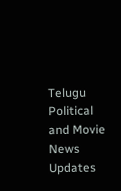Telugu Political and Movie News Updates